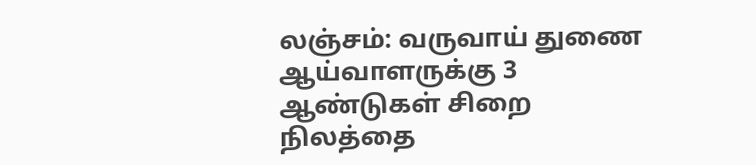லஞ்சம்: வருவாய் துணை ஆய்வாளருக்கு 3 ஆண்டுகள் சிறை
நிலத்தை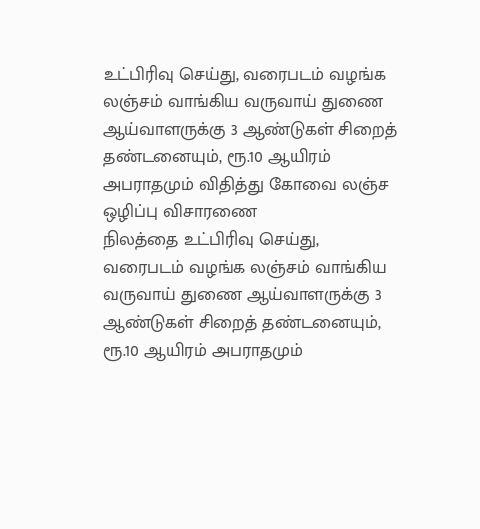உட்பிரிவு செய்து, வரைபடம் வழங்க லஞ்சம் வாங்கிய வருவாய் துணை ஆய்வாளருக்கு 3 ஆண்டுகள் சிறைத் தண்டனையும், ரூ.10 ஆயிரம் அபராதமும் விதித்து கோவை லஞ்ச ஒழிப்பு விசாரணை
நிலத்தை உட்பிரிவு செய்து, வரைபடம் வழங்க லஞ்சம் வாங்கிய வருவாய் துணை ஆய்வாளருக்கு 3 ஆண்டுகள் சிறைத் தண்டனையும், ரூ.10 ஆயிரம் அபராதமும்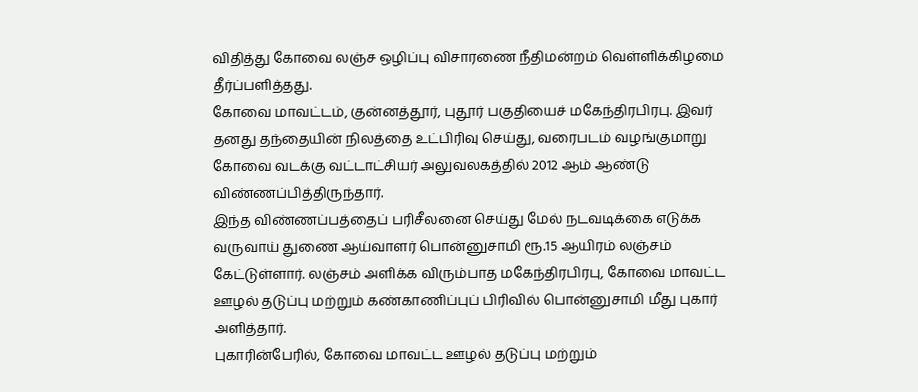விதித்து கோவை லஞ்ச ஒழிப்பு விசாரணை நீதிமன்றம் வெள்ளிக்கிழமை தீர்ப்பளித்தது.
கோவை மாவட்டம், குன்னத்தூர், புதூர் பகுதியைச் மகேந்திரபிரபு. இவர் தனது தந்தையின் நிலத்தை உட்பிரிவு செய்து, வரைபடம் வழங்குமாறு கோவை வடக்கு வட்டாட்சியர் அலுவலகத்தில் 2012 ஆம் ஆண்டு விண்ணப்பித்திருந்தார்.
இந்த விண்ணப்பத்தைப் பரிசீலனை செய்து மேல் நடவடிக்கை எடுக்க வருவாய் துணை ஆய்வாளர் பொன்னுசாமி ரூ.15 ஆயிரம் லஞ்சம் கேட்டுள்ளார். லஞ்சம் அளிக்க விரும்பாத மகேந்திரபிரபு, கோவை மாவட்ட ஊழல் தடுப்பு மற்றும் கண்காணிப்புப் பிரிவில் பொன்னுசாமி மீது புகார் அளித்தார்.
புகாரின்பேரில், கோவை மாவட்ட ஊழல் தடுப்பு மற்றும்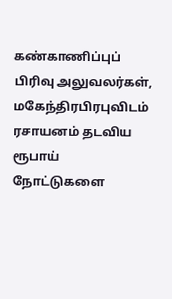கண்காணிப்புப் பிரிவு அலுவலர்கள், மகேந்திரபிரபுவிடம் ரசாயனம் தடவிய ரூபாய் நோட்டுகளை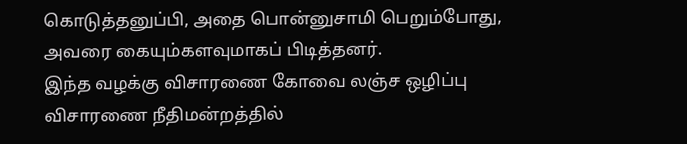கொடுத்தனுப்பி, அதை பொன்னுசாமி பெறும்போது, அவரை கையும்களவுமாகப் பிடித்தனர்.
இந்த வழக்கு விசாரணை கோவை லஞ்ச ஒழிப்பு விசாரணை நீதிமன்றத்தில்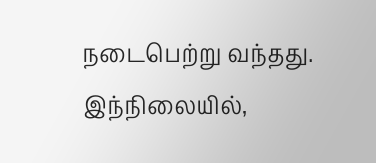நடைபெற்று வந்தது.
இந்நிலையில்,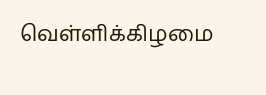வெள்ளிக்கிழமை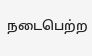நடைபெற்ற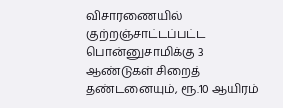விசாரணையில் குற்றஞ்சாட்டப்பட்ட பொன்னுசாமிக்கு 3 ஆண்டுகள் சிறைத் தண்டனையும், ரூ.10 ஆயிரம்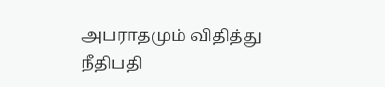அபராதமும் விதித்து நீதிபதி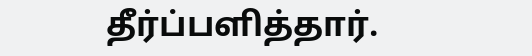தீர்ப்பளித்தார்.